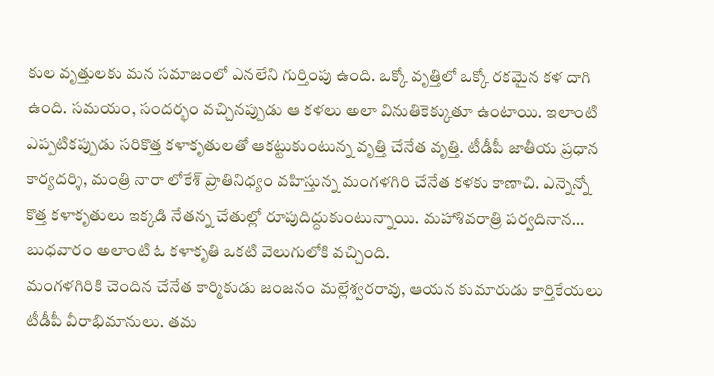కుల వృత్తులకు మన సమాజంలో ఎనలేని గుర్తింపు ఉంది. ఒక్కో వృత్తిలో ఒక్కో రకమైన కళ దాగి ఉంది. సమయం, సందర్భం వచ్చినప్పుడు ఆ కళలు అలా వినుతికెక్కుతూ ఉంటాయి. ఇలాంటి ఎప్పటికప్పుడు సరికొత్త కళాకృతులతో ఆకట్టుకుంటున్న వృత్తి చేనేత వృత్తి. టీడీపీ జాతీయ ప్రధాన కార్యదర్శి, మంత్రి నారా లోకేశ్ ప్రాతినిధ్యం వహిస్తున్న మంగళగిరి చేనేత కళకు కాణాచి. ఎన్నెన్నో కొత్త కళాకృతులు ఇక్కడి నేతన్న చేతుల్లో రూపుదిద్దుకుంటున్నాయి. మహాశివరాత్రి పర్వదినాన… బుధవారం అలాంటి ఓ కళాకృతి ఒకటి వెలుగులోకి వచ్చింది.
మంగళగిరికి చెందిన చేనేత కార్మికుడు జంజనం మల్లేశ్వరరావు, ఆయన కుమారుడు కార్తికేయలు టీడీపీ వీరాభిమానులు. తమ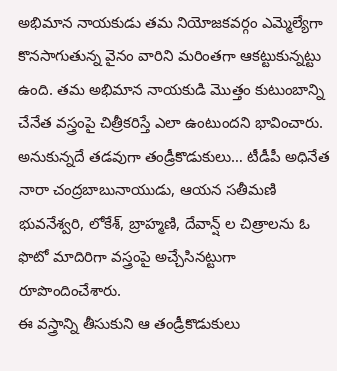అభిమాన నాయకుడు తమ నియోజకవర్గం ఎమ్మెల్యేగా కొనసాగుతున్న వైనం వారిని మరింతగా ఆకట్టుకున్నట్టు ఉంది. తమ అభిమాన నాయకుడి మొత్తం కుటుంబాన్ని చేనేత వస్త్రంపై చిత్రీకరిస్తే ఎలా ఉంటుందని భావించారు. అనుకున్నదే తడవుగా తండ్రీకొడుకులు… టీడీపీ అధినేత నారా చంద్రబాబునాయుడు, ఆయన సతీమణి భువనేశ్వరి, లోకేశ్, బ్రాహ్మణి, దేవాన్ష్ ల చిత్రాలను ఓ ఫొటో మాదిరిగా వస్త్రంపై అచ్చేసినట్టుగా రూపొందించేశారు.
ఈ వస్త్రాన్ని తీసుకుని ఆ తండ్రీకొడుకులు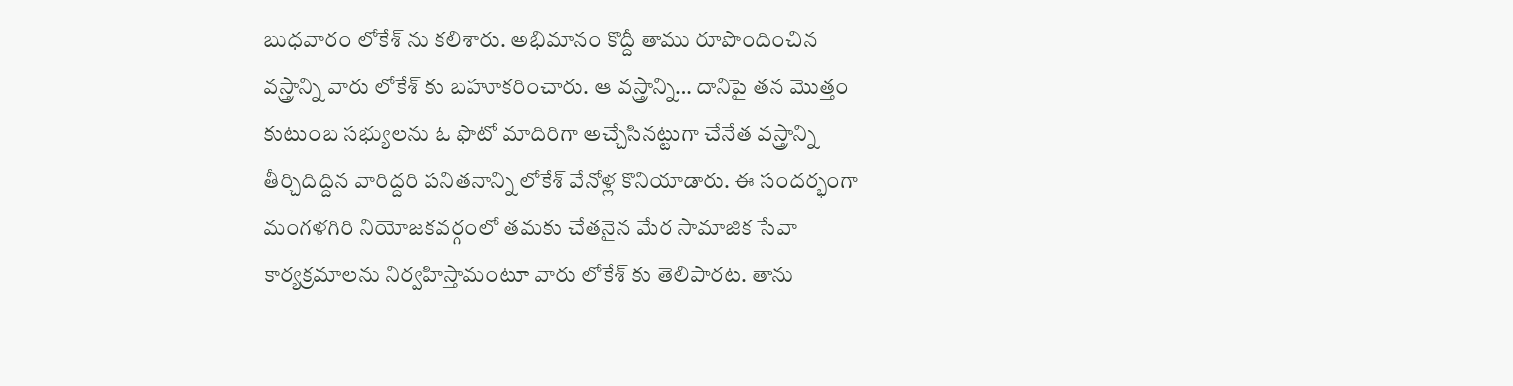బుధవారం లోకేశ్ ను కలిశారు. అభిమానం కొద్దీ తాము రూపొందించిన వస్త్రాన్ని వారు లోకేశ్ కు బహూకరించారు. ఆ వస్త్రాన్ని… దానిపై తన మొత్తం కుటుంబ సభ్యులను ఓ ఫొటో మాదిరిగా అచ్చేసినట్టుగా చేనేత వస్త్రాన్ని తీర్చిదిద్దిన వారిద్దరి పనితనాన్ని లోకేశ్ వేనోళ్ల కొనియాడారు. ఈ సందర్భంగా మంగళగిరి నియోజకవర్గంలో తమకు చేతనైన మేర సామాజిక సేవా కార్యక్రమాలను నిర్వహిస్తామంటూ వారు లోకేశ్ కు తెలిపారట. తాను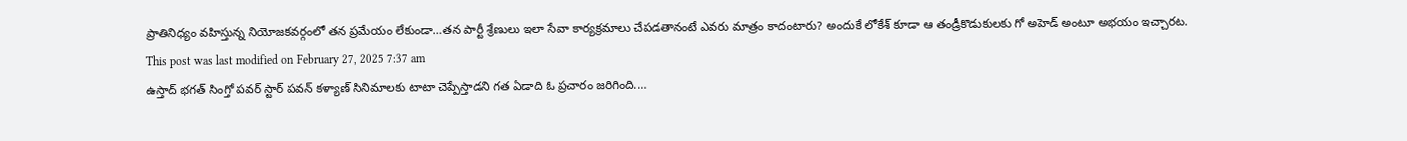ప్రాతినిధ్యం వహిస్తున్న నియోజకవర్గంలో తన ప్రమేయం లేకుండా…తన పార్టీ శ్రేణులు ఇలా సేవా కార్యక్రమాలు చేపడతానంటే ఎవరు మాత్రం కాదంటారు? అందుకే లోకేశ్ కూడా ఆ తండ్రీకొడుకులకు గో అహెడ్ అంటూ అభయం ఇచ్చారట.
This post was last modified on February 27, 2025 7:37 am
ఉస్తాద్ భగత్ సింగ్తో పవర్ స్టార్ పవన్ కళ్యాణ్ సినిమాలకు టాటా చెప్పేస్తాడని గత ఏడాది ఓ ప్రచారం జరిగింది.…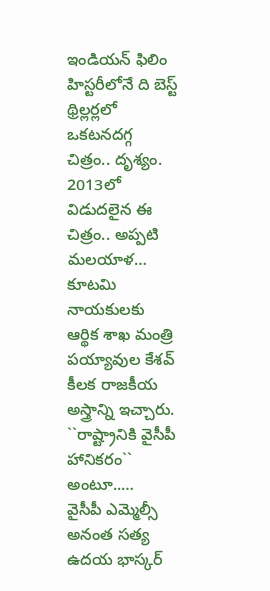ఇండియన్ ఫిలిం హిస్టరీలోనే ది బెస్ట్ థ్రిల్లర్లలో ఒకటనదగ్గ చిత్రం.. దృశ్యం. 2013లో విడుదలైన ఈ చిత్రం.. అప్పటి మలయాళ…
కూటమి నాయకులకు ఆర్థిక శాఖ మంత్రి పయ్యావుల కేశవ్ కీలక రాజకీయ అస్త్రాన్ని ఇచ్చారు. ``రాష్ట్రానికి వైసీపీ హానికరం`` అంటూ..…
వైసీపీ ఎమ్మెల్సీ అనంత సత్య ఉదయ భాస్కర్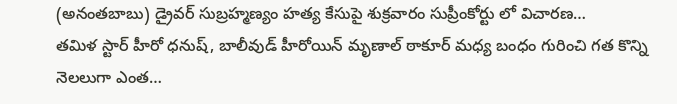(అనంతబాబు) డ్రైవర్ సుబ్రహ్మణ్యం హత్య కేసుపై శుక్రవారం సుప్రీంకోర్టు లో విచారణ…
తమిళ స్టార్ హీరో ధనుష్, బాలీవుడ్ హీరోయిన్ మృణాల్ ఠాకూర్ మధ్య బంధం గురించి గత కొన్ని నెలలుగా ఎంత…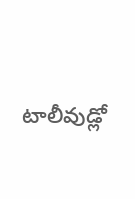టాలీవుడ్లో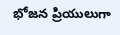భోజన ప్రియులుగా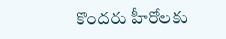కొందరు హీరోలకు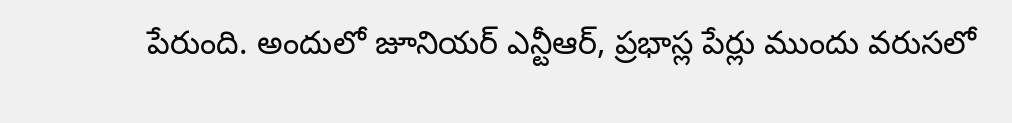పేరుంది. అందులో జూనియర్ ఎన్టీఆర్, ప్రభాస్ల పేర్లు ముందు వరుసలో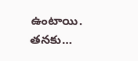ఉంటాయి. తనకు…